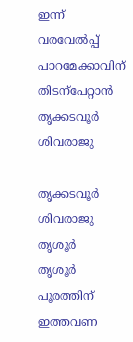ഇന്ന് വരവേൽപ്പ്
പാറമേക്കാവിന് തിടന്പേറ്റാൻ തൃക്കടവൂർ ശിവരാജു

തൃക്കടവൂർ ശിവരാജു
തൃശൂർ
തൃശൂർ പൂരത്തിന് ഇത്തവണ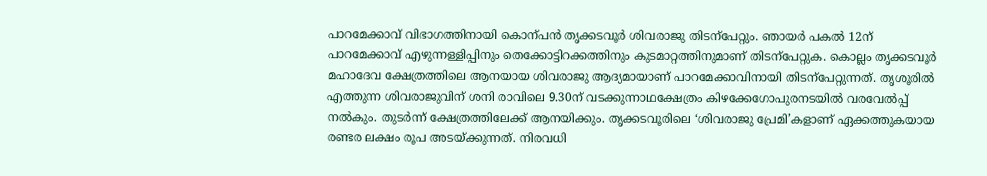പാറമേക്കാവ് വിഭാഗത്തിനായി കൊന്പൻ തൃക്കടവൂർ ശിവരാജു തിടന്പേറ്റും. ഞായർ പകൽ 12ന് പാറമേക്കാവ് എഴുന്നള്ളിപ്പിനും തെക്കോട്ടിറക്കത്തിനും കുടമാറ്റത്തിനുമാണ് തിടന്പേറ്റുക. കൊല്ലം തൃക്കടവൂർ മഹാദേവ ക്ഷേത്രത്തിലെ ആനയായ ശിവരാജു ആദ്യമായാണ് പാറമേക്കാവിനായി തിടന്പേറ്റുന്നത്. തൃശൂരിൽ എത്തുന്ന ശിവരാജുവിന് ശനി രാവിലെ 9.30ന് വടക്കുന്നാഥക്ഷേത്രം കിഴക്കേഗോപുരനടയിൽ വരവേൽപ്പ് നൽകും. തുടർന്ന് ക്ഷേത്രത്തിലേക്ക് ആനയിക്കും. തൃക്കടവൂരിലെ ‘ശിവരാജു പ്രേമി’കളാണ് ഏക്കത്തുകയായ രണ്ടര ലക്ഷം രൂപ അടയ്ക്കുന്നത്. നിരവധി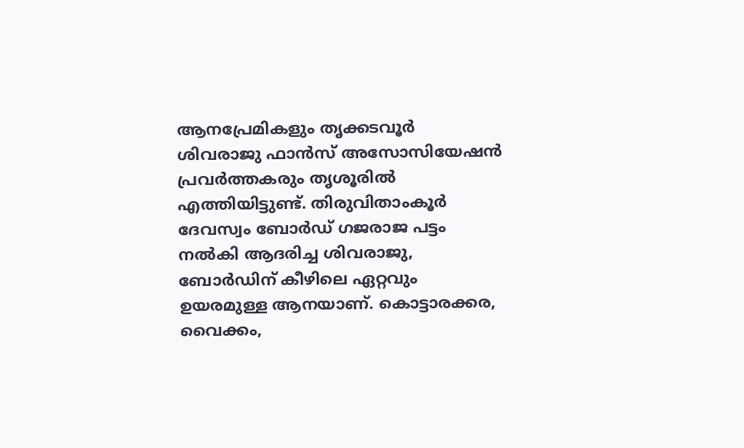ആനപ്രേമികളും തൃക്കടവൂർ ശിവരാജു ഫാൻസ് അസോസിയേഷൻ പ്രവർത്തകരും തൃശൂരിൽ എത്തിയിട്ടുണ്ട്. തിരുവിതാംകൂർ ദേവസ്വം ബോർഡ് ഗജരാജ പട്ടം നൽകി ആദരിച്ച ശിവരാജു, ബോർഡിന് കീഴിലെ ഏറ്റവും ഉയരമുള്ള ആനയാണ്. കൊട്ടാരക്കര, വൈക്കം,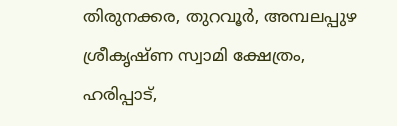തിരുനക്കര, തുറവൂർ, അമ്പലപ്പുഴ ശ്രീകൃഷ്ണ സ്വാമി ക്ഷേത്രം, ഹരിപ്പാട്,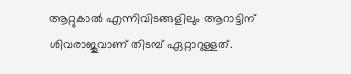ആറ്റുകാൽ എന്നിവിടങ്ങളിലും ആറാട്ടിന് ശിവരാജുവാണ് തിടമ്പ് ഏറ്റാറുള്ളത്.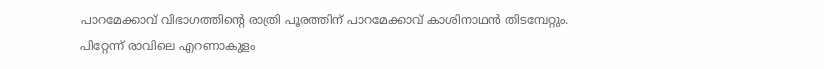പാറമേക്കാവ് വിഭാഗത്തിന്റെ രാത്രി പൂരത്തിന് പാറമേക്കാവ് കാശിനാഥൻ തിടമ്പേറ്റും. പിറ്റേന്ന് രാവിലെ എറണാകുളം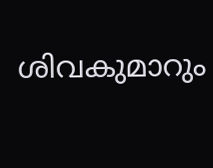ശിവകുമാറും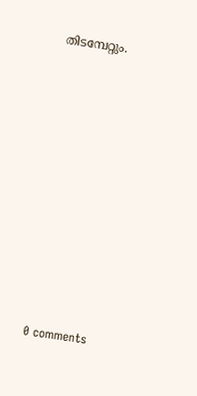തിടമ്പേറ്റും.










0 comments